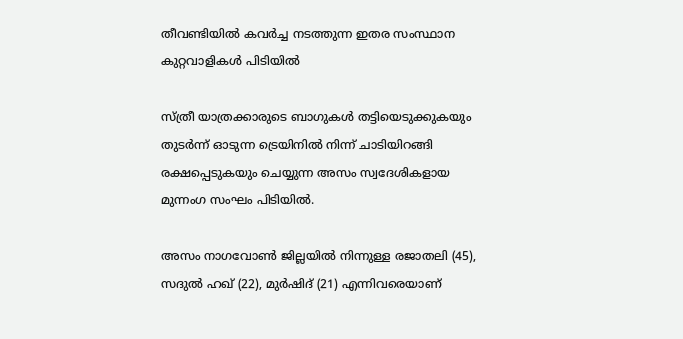തീവണ്ടിയിൽ കവർച്ച നടത്തുന്ന ഇതര സംസ്ഥാന കുറ്റവാളികൾ പിടിയിൽ

സ്ത്രീ യാത്രക്കാരുടെ ബാഗുകൾ തട്ടിയെടുക്കുകയും തുടർന്ന് ഓടുന്ന ട്രെയിനിൽ നിന്ന് ചാടിയിറങ്ങി രക്ഷപ്പെടുകയും ചെയ്യുന്ന അസം സ്വദേശികളായ മുന്നംഗ സംഘം പിടിയിൽ.

അസം നാഗവോൺ ജില്ലയിൽ നിന്നുള്ള രജാതലി (45), സദുൽ ഹഖ് (22), മുർഷിദ് (21) എന്നിവരെയാണ്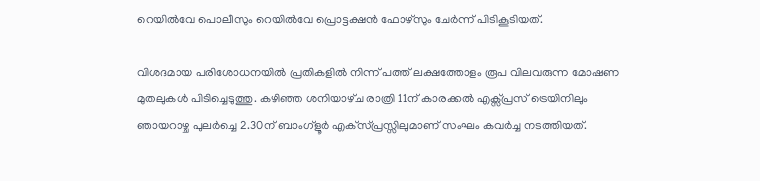റെയിൽവേ പൊലീസും റെയിൽവേ പ്രൊട്ടക്ഷൻ ഫോഴ്സും ചേർന്ന് പിടികൂടിയത്.

വിശദമായ പരിശോധനയിൽ പ്രതികളിൽ നിന്ന് പത്ത് ലക്ഷത്തോളം രൂപ വിലവരുന്ന മോഷണ മുതലുകൾ പിടിച്ചെടുത്തു. കഴിഞ്ഞ ശനിയാഴ്‌ച രാത്രി 11ന് കാരക്കൽ എക്സ്പ്രസ് ട്രെയിനിലും ഞായറാഴ്ച പുലർച്ചെ 2.30ന് ബാംഗ്ളൂർ എക്‌സ്പ്രസ്സിലുമാണ് സംഘം കവർച്ച നടത്തിയത്.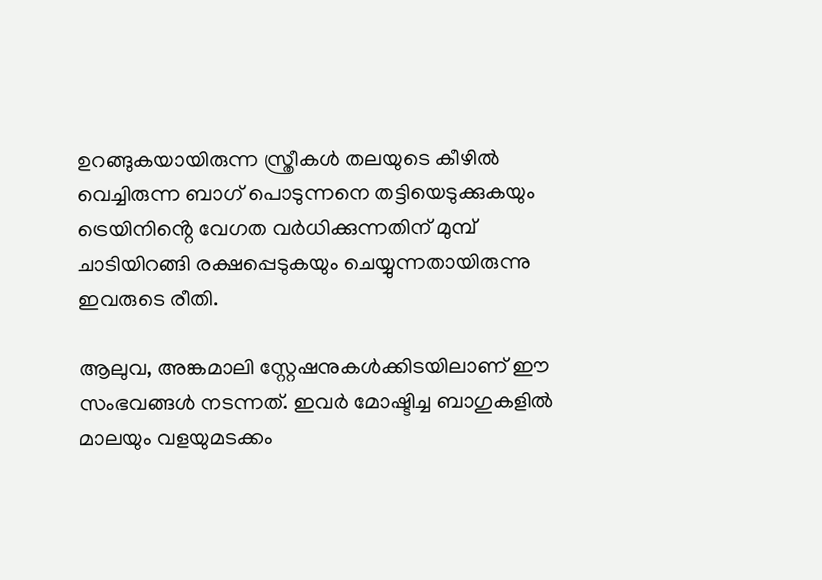ഉറങ്ങുകയായിരുന്ന സ്ത്രീകൾ തലയുടെ കീഴിൽ വെച്ചിരുന്ന ബാഗ് പൊടുന്നനെ തട്ടിയെടുക്കുകയും ട്രെയിനിൻ്റെ വേഗത വർധിക്കുന്നതിന് മുമ്പ് ചാടിയിറങ്ങി രക്ഷപ്പെടുകയും ചെയ്യുന്നതായിരുന്നു ഇവരുടെ രീതി.

ആലുവ, അങ്കമാലി ‌സ്റ്റേഷനുകൾക്കിടയിലാണ് ഈ സംഭവങ്ങൾ നടന്നത്. ഇവർ മോഷ്ടിച്ച ബാഗുകളിൽ മാലയും വളയുമടക്കം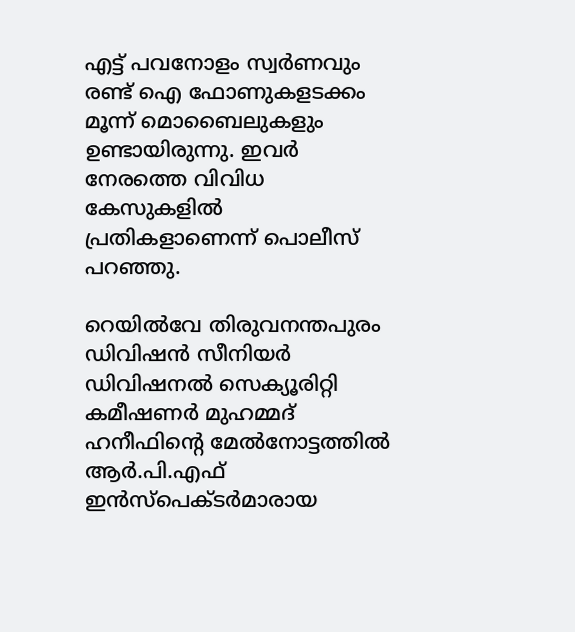എട്ട് പവനോളം സ്വർണവും രണ്ട് ഐ ഫോണുകളടക്കം മൂന്ന് മൊബൈലുകളും ഉണ്ടായിരുന്നു. ഇവർ നേരത്തെ വിവിധ കേസുകളിൽ പ്രതികളാണെന്ന് പൊലീസ് പറഞ്ഞു.

റെയിൽവേ തിരുവനന്തപുരം ഡിവിഷൻ സീനിയർ ഡിവിഷനൽ സെക്യൂരിറ്റി കമീഷണർ മുഹമ്മദ് ഹനീഫിന്റെ മേൽനോട്ടത്തിൽ ആർ.പി.എഫ്  ഇൻസ്പെക്ടർമാരായ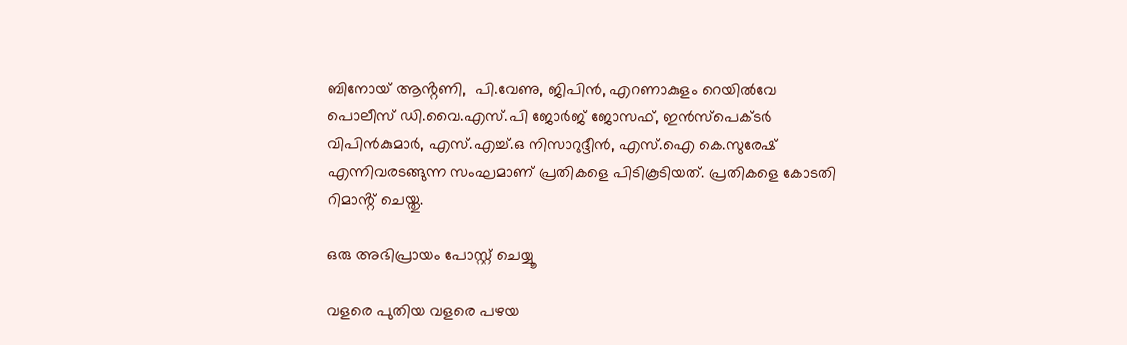ബിനോയ് ആൻ്റണി,  പി.വേണു, ജിപിൻ, എറണാകുളം റെയിൽവേ പൊലീസ് ഡി.വൈ.എസ്.പി ജോർജ് ജോസഫ്, ഇൻസ്പെക്ടർ വിപിൻകുമാർ, എസ്.എച്ച്.ഒ നിസാറുദ്ദീൻ, എസ്.ഐ കെ.സുരേഷ് എന്നിവരടങ്ങുന്ന സംഘമാണ് പ്രതികളെ പിടികൂടിയത്. പ്രതികളെ കോടതി റിമാൻ്റ് ചെയ്തു.

ഒരു അഭിപ്രായം പോസ്റ്റ് ചെയ്യൂ

വളരെ പുതിയ വളരെ പഴയ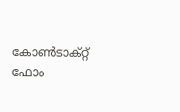കോൺടാക്റ്റ് ഫോം